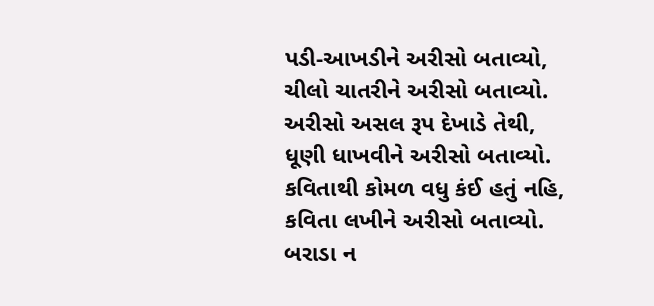પડી-આખડીને અરીસો બતાવ્યો,
ચીલો ચાતરીને અરીસો બતાવ્યો.
અરીસો અસલ રૂપ દેખાડે તેથી,
ધૂણી ધાખવીને અરીસો બતાવ્યો.
કવિતાથી કોમળ વધુ કંઈ હતું નહિ,
કવિતા લખીને અરીસો બતાવ્યો.
બરાડા ન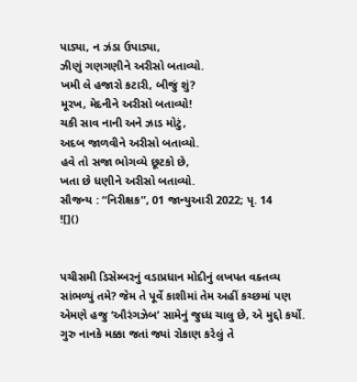પાડ્યા, ન ઝંડા ઉપાડ્યા,
ઝીણું ગણગણીને અરીસો બતાવ્યો.
ખમી લે હજારો કટારી, બીજું શું?
મૂરખ, મેદનીને અરીસો બતાવ્યો!
ચકી સાવ નાની અને ઝાડ મોટું,
અદબ જાળવીને અરીસો બતાવ્યો.
હવે તો સજા ભોગવ્યે છૂટકો છે,
ખતા છે ધણીને અરીસો બતાવ્યો.
સૌજન્ય : “નિરીક્ષક”, 01 જાન્યુઆરી 2022; પૃ. 14
![]()


પચીસમી ડિસેમ્બરનું વડાપ્રધાન મોદીનું લખપત વક્તવ્ય સાંભળ્યું તમે? જેમ તે પૂર્વે કાશીમાં તેમ અહીં કચ્છમાં પણ એમણે હજુ ‘ઔરંગઝેબ’ સામેનું જુધ્ધ ચાલુ છે, એ મુદ્દો કર્યો. ગુરુ નાનકે મક્કા જતાં જ્યાં રોકાણ કરેલું તે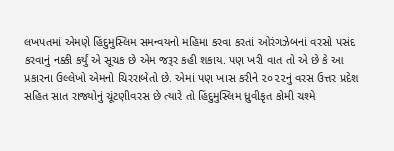લખપતમાં એમણે હિંદુમુસ્લિમ સમન્વયનો મહિમા કરવા કરતાં ઓરંગઝેબનાં વરસો પસંદ કરવાનું નક્કી કર્યું એ સૂચક છે એમ જરૂર કહી શકાય. પણ ખરી વાત તો એ છે કે આ પ્રકારના ઉલ્લેખો એમનો ચિરરાબેતો છે. એમાં પણ ખાસ કરીને ૨૦૨૨નું વરસ ઉત્તર પ્રદેશ સહિત સાત રાજ્યોનું ચૂંટણીવરસ છે ત્યારે તો હિંદુમુસ્લિમ ધ્રુવીકૃત કોમી ચશ્મે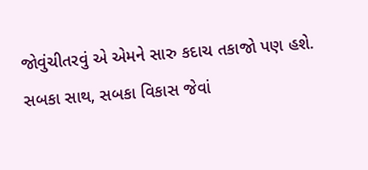જોવુંચીતરવું એ એમને સારુ કદાચ તકાજો પણ હશે. સબકા સાથ, સબકા વિકાસ જેવાં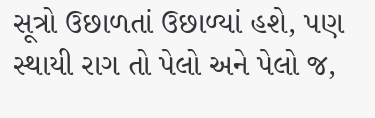સૂત્રો ઉછાળતાં ઉછાળ્યાં હશે, પણ સ્થાયી રાગ તો પેલો અને પેલો જ,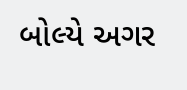બોલ્યે અગર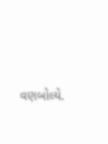વણબોલ્યે.